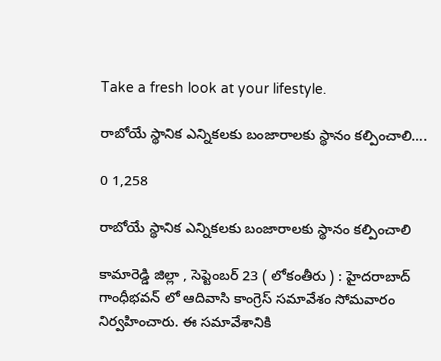Take a fresh look at your lifestyle.

రాబోయే స్థానిక ఎన్నికలకు బంజారాలకు స్థానం కల్పించాలి….

0 1,258

రాబోయే స్థానిక ఎన్నికలకు బంజారాలకు స్థానం కల్పించాలి

కామారెడ్డి జిల్లా , సెప్టెంబర్ 23 ( లోకంతీరు ) : హైదరాబాద్ గాంధీభవన్ లో ఆదివాసి కాంగ్రెస్ సమావేశం సోమవారం నిర్వహించారు. ఈ సమావేశానికి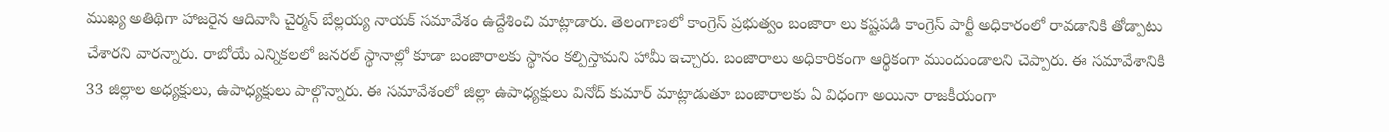ముఖ్య అతిథిగా హాజరైన ఆదివాసి చైర్మన్ బేల్లయ్య నాయక్ సమావేశం ఉద్దేశించి మాట్లాడారు. తెలంగాణలో కాంగ్రెస్ ప్రభుత్వం బంజారా లు కష్టపడి కాంగ్రెస్ పార్టీ అధికారంలో రావడానికి తోడ్పాటు చేశారని వారన్నారు. రాబోయే ఎన్నికలలో జనరల్ స్థానాల్లో కూడా బంజారాలకు స్థానం కల్పిస్తామని హామీ ఇచ్చారు. బంజారాలు అధికారికంగా ఆర్థికంగా ముందుండాలని చెప్పారు. ఈ సమావేశానికి 33 జిల్లాల అధ్యక్షులు, ఉపాధ్యక్షులు పాల్గొన్నారు. ఈ సమావేశంలో జిల్లా ఉపాధ్యక్షులు వినోద్ కుమార్ మాట్లాడుతూ బంజారాలకు ఏ విధంగా అయినా రాజకీయంగా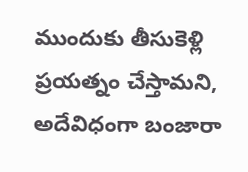ముందుకు తీసుకెళ్లి ప్రయత్నం చేస్తామని, అదేవిధంగా బంజారా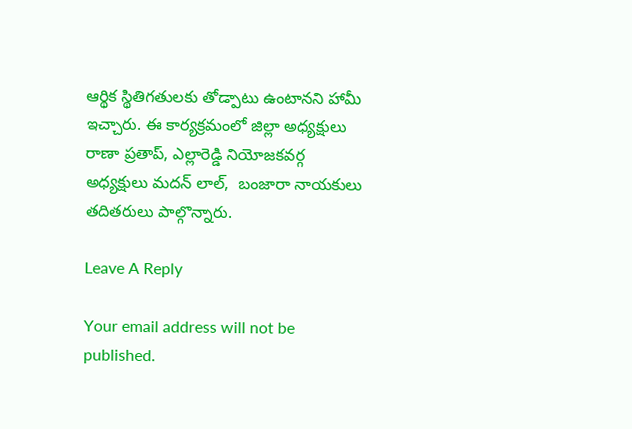ఆర్థిక స్థితిగతులకు తోడ్పాటు ఉంటానని హామీ ఇచ్చారు. ఈ కార్యక్రమంలో జిల్లా అధ్యక్షులు రాణా ప్రతాప్, ఎల్లారెడ్డి నియోజకవర్గ అధ్యక్షులు మదన్ లాల్,  బంజారా నాయకులు తదితరులు పాల్గొన్నారు.

Leave A Reply

Your email address will not be published.